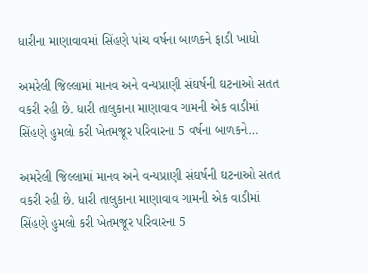ધારીના માણાવાવમાં સિંહણે પાંચ વર્ષના બાળકને ફાડી ખાધો

અમરેલી જિલ્લામાં માનવ અને વન્યપ્રાણી સંઘર્ષની ઘટનાઓ સતત વકરી રહી છે. ધારી તાલુકાના માણાવાવ ગામની એક વાડીમાં સિંહણે હુમલો કરી ખેતમજૂર પરિવારના 5 વર્ષના બાળકને…

અમરેલી જિલ્લામાં માનવ અને વન્યપ્રાણી સંઘર્ષની ઘટનાઓ સતત વકરી રહી છે. ધારી તાલુકાના માણાવાવ ગામની એક વાડીમાં સિંહણે હુમલો કરી ખેતમજૂર પરિવારના 5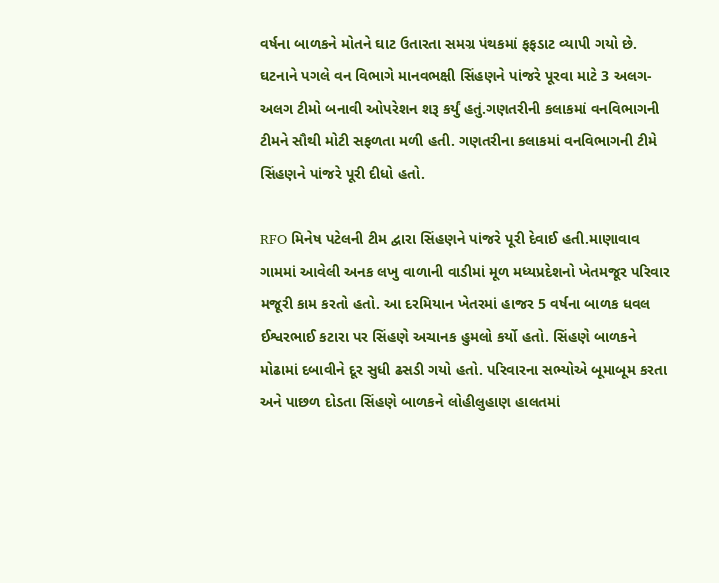વર્ષના બાળકને મોતને ઘાટ ઉતારતા સમગ્ર પંથકમાં ફફડાટ વ્યાપી ગયો છે. ઘટનાને પગલે વન વિભાગે માનવભક્ષી સિંહણને પાંજરે પૂરવા માટે 3 અલગ-અલગ ટીમો બનાવી ઓપરેશન શરૂ કર્યું હતું.ગણતરીની કલાકમાં વનવિભાગની ટીમને સૌથી મોટી સફળતા મળી હતી. ગણતરીના કલાકમાં વનવિભાગની ટીમે સિંહણને પાંજરે પૂરી દીધો હતો.

RFO મિનેષ પટેલની ટીમ દ્વારા સિંહણને પાંજરે પૂરી દેવાઈ હતી.માણાવાવ ગામમાં આવેલી અનક લખુ વાળાની વાડીમાં મૂળ મધ્યપ્રદેશનો ખેતમજૂર પરિવાર મજૂરી કામ કરતો હતો. આ દરમિયાન ખેતરમાં હાજર 5 વર્ષના બાળક ધવલ ઈશ્વરભાઈ કટારા પર સિંહણે અચાનક હુમલો કર્યો હતો. સિંહણે બાળકને મોઢામાં દબાવીને દૂર સુધી ઢસડી ગયો હતો. પરિવારના સભ્યોએ બૂમાબૂમ કરતા અને પાછળ દોડતા સિંહણે બાળકને લોહીલુહાણ હાલતમાં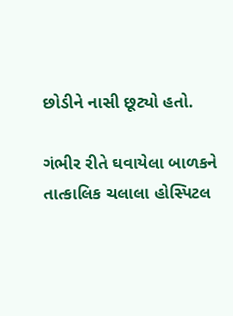છોડીને નાસી છૂટ્યો હતો.

ગંભીર રીતે ઘવાયેલા બાળકને તાત્કાલિક ચલાલા હોસ્પિટલ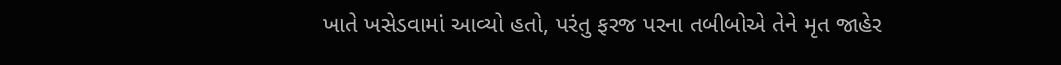ખાતે ખસેડવામાં આવ્યો હતો, પરંતુ ફરજ પરના તબીબોએ તેને મૃત જાહેર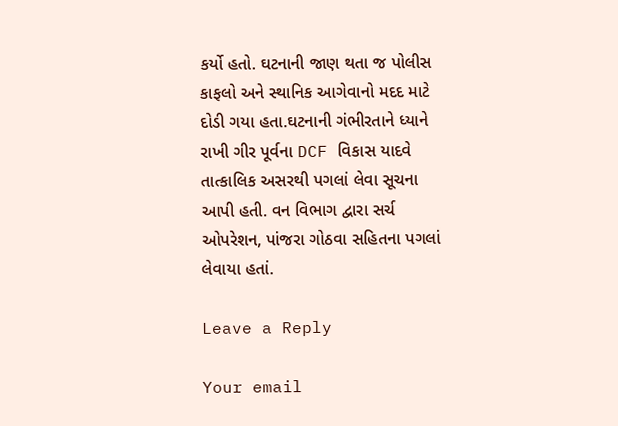કર્યો હતો. ઘટનાની જાણ થતા જ પોલીસ કાફલો અને સ્થાનિક આગેવાનો મદદ માટે દોડી ગયા હતા.ઘટનાની ગંભીરતાને ધ્યાને રાખી ગીર પૂર્વના DCF વિકાસ યાદવે તાત્કાલિક અસરથી પગલાં લેવા સૂચના આપી હતી. વન વિભાગ દ્વારા સર્ચ ઓપરેશન, પાંજરા ગોઠવા સહિતના પગલાં લેવાયા હતાં.

Leave a Reply

Your email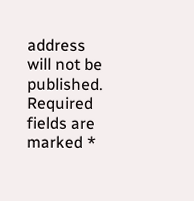address will not be published. Required fields are marked *